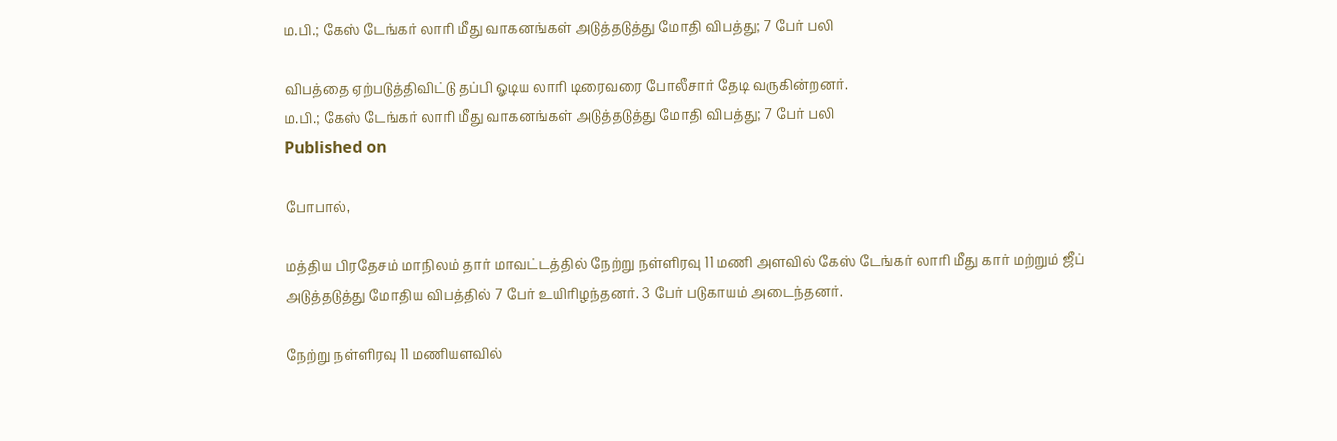ம.பி.; கேஸ் டேங்கர் லாரி மீது வாகனங்கள் அடுத்தடுத்து மோதி விபத்து; 7 பேர் பலி

விபத்தை ஏற்படுத்திவிட்டு தப்பி ஓடிய லாரி டிரைவரை போலீசார் தேடி வருகின்றனர்.
ம.பி.; கேஸ் டேங்கர் லாரி மீது வாகனங்கள் அடுத்தடுத்து மோதி விபத்து; 7 பேர் பலி
Published on

போபால்,

மத்திய பிரதேசம் மாநிலம் தார் மாவட்டத்தில் நேற்று நள்ளிரவு 11 மணி அளவில் கேஸ் டேங்கர் லாரி மீது கார் மற்றும் ஜீப் அடுத்தடுத்து மோதிய விபத்தில் 7 பேர் உயிரிழந்தனர். 3 பேர் படுகாயம் அடைந்தனர்.

நேற்று நள்ளிரவு 11 மணியளவில்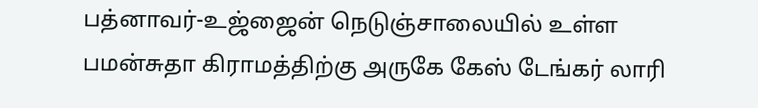பத்னாவர்-உஜ்ஜைன் நெடுஞ்சாலையில் உள்ள பமன்சுதா கிராமத்திற்கு அருகே கேஸ் டேங்கர் லாரி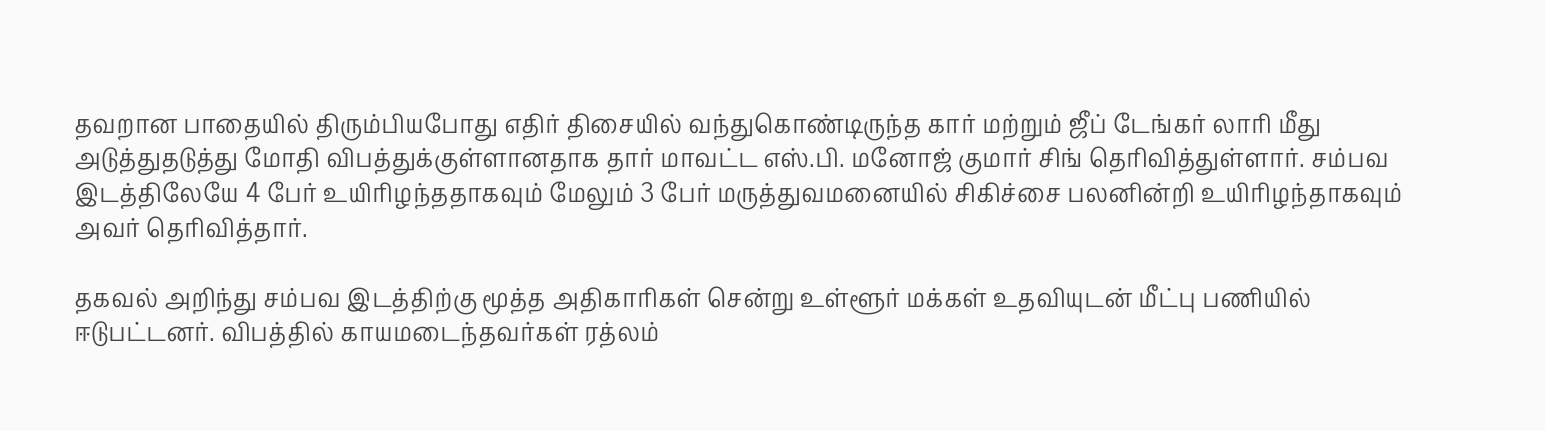தவறான பாதையில் திரும்பியபோது எதிர் திசையில் வந்துகொண்டிருந்த கார் மற்றும் ஜீப் டேங்கர் லாரி மீது அடுத்துதடுத்து மோதி விபத்துக்குள்ளானதாக தார் மாவட்ட எஸ்.பி. மனோஜ் குமார் சிங் தெரிவித்துள்ளார். சம்பவ இடத்திலேயே 4 பேர் உயிரிழந்ததாகவும் மேலும் 3 பேர் மருத்துவமனையில் சிகிச்சை பலனின்றி உயிரிழந்தாகவும் அவர் தெரிவித்தார்.

தகவல் அறிந்து சம்பவ இடத்திற்கு மூத்த அதிகாரிகள் சென்று உள்ளூர் மக்கள் உதவியுடன் மீட்பு பணியில் ஈடுபட்டனர். விபத்தில் காயமடைந்தவர்கள் ரத்லம்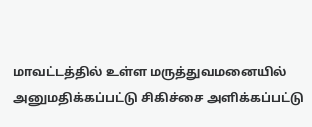மாவட்டத்தில் உள்ள மருத்துவமனையில் அனுமதிக்கப்பட்டு சிகிச்சை அளிக்கப்பட்டு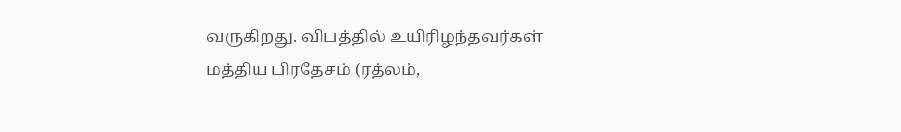வருகிறது. விபத்தில் உயிரிழந்தவர்கள் மத்திய பிரதேசம் (ரத்லம்,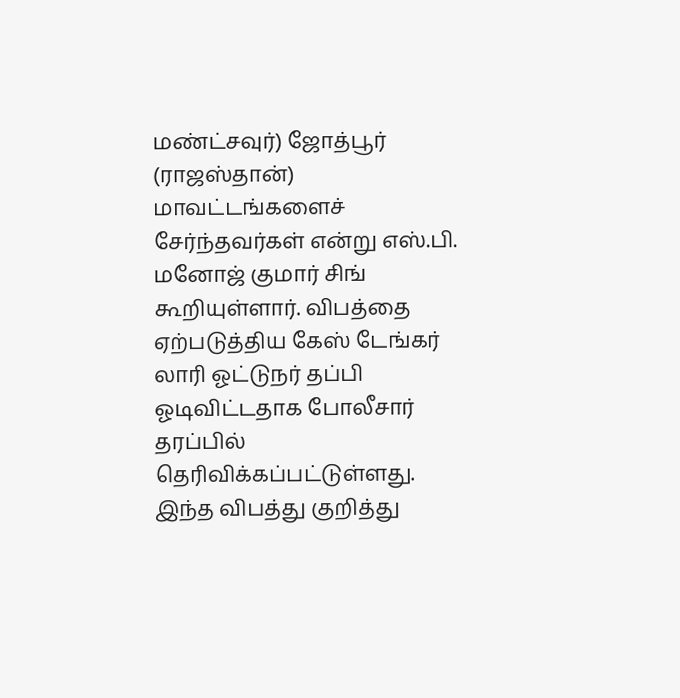மண்ட்சவுர்) ஜோத்பூர் (ராஜஸ்தான்) மாவட்டங்களைச் சேர்ந்தவர்கள் என்று எஸ்.பி. மனோஜ் குமார் சிங் கூறியுள்ளார். விபத்தை ஏற்படுத்திய கேஸ் டேங்கர் லாரி ஓட்டுநர் தப்பி ஓடிவிட்டதாக போலீசார் தரப்பில் தெரிவிக்கப்பட்டுள்ளது. இந்த விபத்து குறித்து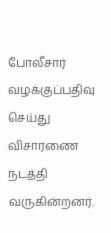போலீசார் வழக்குப்பதிவு செய்து விசாரணை நடத்தி வருகின்றனர்.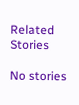Related Stories

No stories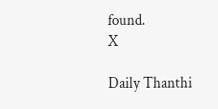found.
X

Daily Thanthi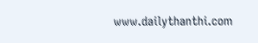www.dailythanthi.com